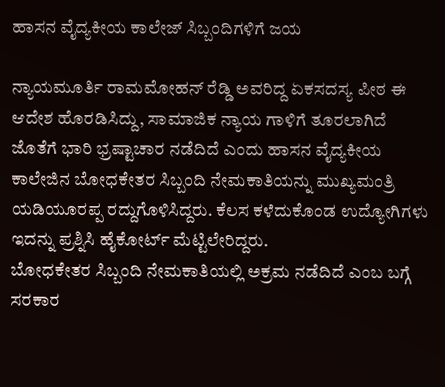ಹಾಸನ ವೈದ್ಯಕೀಯ ಕಾಲೇಜ್ ಸಿಬ್ಬಂದಿಗಳಿಗೆ ಜಯ

ನ್ಯಾಯಮೂರ್ತಿ ರಾಮಮೋಹನ್ ರೆಡ್ಡಿ ಅವರಿದ್ದ ಏಕಸದಸ್ಯ ಪೀಠ ಈ ಆದೇಶ ಹೊರಡಿಸಿದ್ದು, ಸಾಮಾಜಿಕ ನ್ಯಾಯ ಗಾಳಿಗೆ ತೂರಲಾಗಿದೆ ಜೊತೆಗೆ ಭಾರಿ ಭ್ರಷ್ಟಾಚಾರ ನಡೆದಿದೆ ಎಂದು ಹಾಸನ ವೈದ್ಯಕೀಯ ಕಾಲೇಜಿನ ಬೋಧಕೇತರ ಸಿಬ್ಬಂದಿ ನೇಮಕಾತಿಯನ್ನು ಮುಖ್ಯಮಂತ್ರಿ ಯಡಿಯೂರಪ್ಪ ರದ್ದುಗೊಳಿಸಿದ್ದರು. ಕೆಲಸ ಕಳೆದುಕೊಂಡ ಉದ್ಯೋಗಿಗಳು ಇದನ್ನು ಪ್ರಶ್ನಿಸಿ ಹೈಕೋರ್ಟ್ ಮೆಟ್ಟಿಲೇರಿದ್ದರು.
ಬೋಧಕೇತರ ಸಿಬ್ಬಂದಿ ನೇಮಕಾತಿಯಲ್ಲಿ ಅಕ್ರಮ ನಡೆದಿದೆ ಎಂಬ ಬಗ್ಗೆ ಸರಕಾರ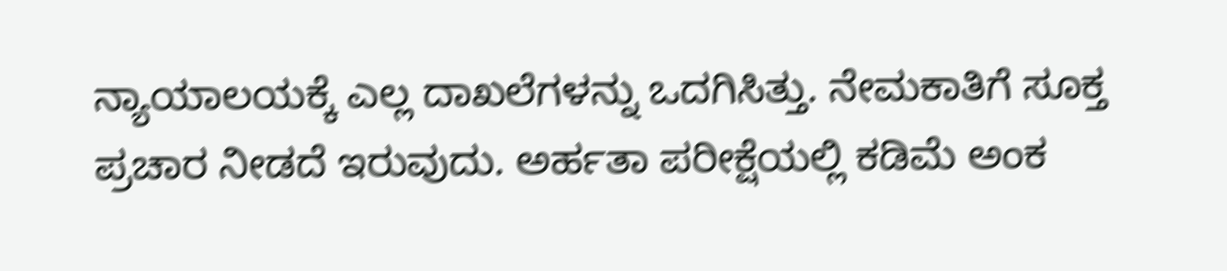ನ್ಯಾಯಾಲಯಕ್ಕೆ ಎಲ್ಲ ದಾಖಲೆಗಳನ್ನು ಒದಗಿಸಿತ್ತು. ನೇಮಕಾತಿಗೆ ಸೂಕ್ತ ಪ್ರಚಾರ ನೀಡದೆ ಇರುವುದು. ಅರ್ಹತಾ ಪರೀಕ್ಷೆಯಲ್ಲಿ ಕಡಿಮೆ ಅಂಕ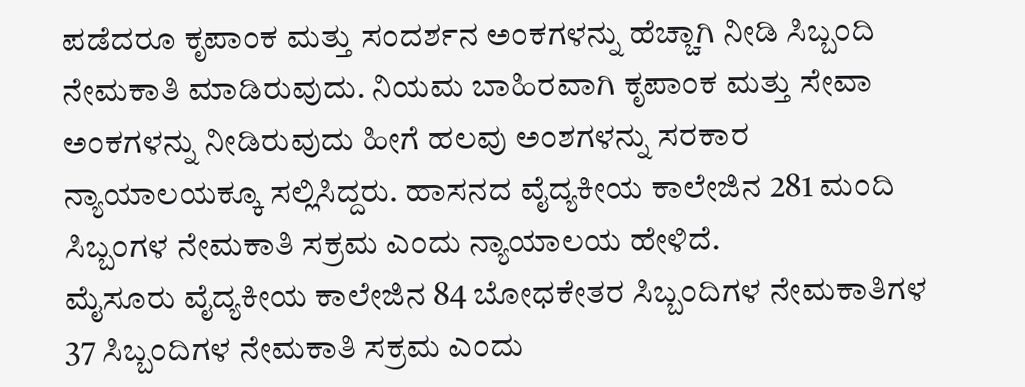ಪಡೆದರೂ ಕೃಪಾಂಕ ಮತ್ತು ಸಂದರ್ಶನ ಅಂಕಗಳನ್ನು ಹೆಚ್ಚಾಗಿ ನೀಡಿ ಸಿಬ್ಬಂದಿ ನೇಮಕಾತಿ ಮಾಡಿರುವುದು. ನಿಯಮ ಬಾಹಿರವಾಗಿ ಕೃಪಾಂಕ ಮತ್ತು ಸೇವಾ ಅಂಕಗಳನ್ನು ನೀಡಿರುವುದು ಹೀಗೆ ಹಲವು ಅಂಶಗಳನ್ನು ಸರಕಾರ ನ್ಯಾಯಾಲಯಕ್ಕೂ ಸಲ್ಲಿಸಿದ್ದರು. ಹಾಸನದ ವೈದ್ಯಕೀಯ ಕಾಲೇಜಿನ 281 ಮಂದಿ ಸಿಬ್ಬಂಗಳ ನೇಮಕಾತಿ ಸಕ್ರಮ ಎಂದು ನ್ಯಾಯಾಲಯ ಹೇಳಿದೆ.
ಮೈಸೂರು ವೈದ್ಯಕೀಯ ಕಾಲೇಜಿನ 84 ಬೋಧಕೇತರ ಸಿಬ್ಬಂದಿಗಳ ನೇಮಕಾತಿಗಳ 37 ಸಿಬ್ಬಂದಿಗಳ ನೇಮಕಾತಿ ಸಕ್ರಮ ಎಂದು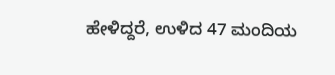ಹೇಳಿದ್ದರೆ, ಉಳಿದ 47 ಮಂದಿಯ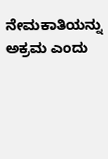ನೇಮಕಾತಿಯನ್ನು ಅಕ್ರಮ ಎಂದು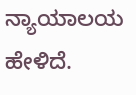ನ್ಯಾಯಾಲಯ ಹೇಳಿದೆ.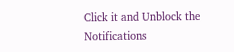Click it and Unblock the Notifications